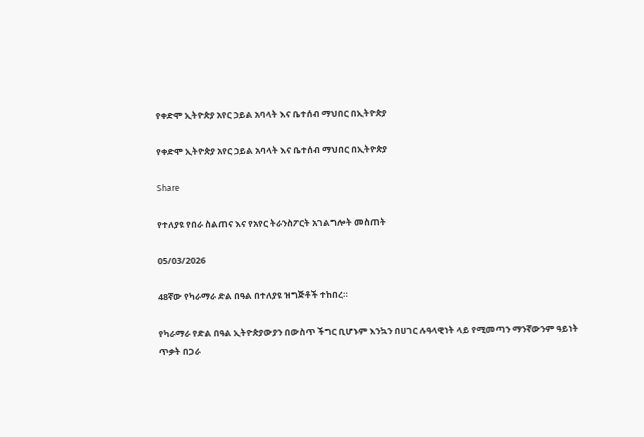የቀድሞ ኢትዮጵያ አየር ኃይል አባላት እና ቤተሰብ ማህበር በኢትዮጵያ

የቀድሞ ኢትዮጵያ አየር ኃይል አባላት እና ቤተሰብ ማህበር በኢትዮጵያ

Share

የተለያዩ የበራ ስልጠና እና የአየር ትራንስፖርት አገልግሎት መስጠት

05/03/2026

48ኛው የካራማራ ድል በዓል በተለያዩ ዝግጅቶች ተከበረ።

የካራማራ የድል በዓል ኢትዮጵያውያን በውስጥ ችግር ቢሆኑም እንኳን በሀገር ሉዓላዊነት ላይ የሚመጣን ማንኛውንም ዓይነት ጥቃት በጋራ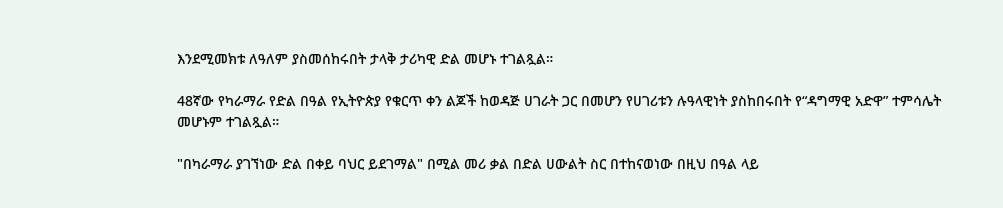እንደሚመክቱ ለዓለም ያስመሰከሩበት ታላቅ ታሪካዊ ድል መሆኑ ተገልጿል።

48ኛው የካራማራ የድል በዓል የኢትዮጵያ የቁርጥ ቀን ልጆች ከወዳጅ ሀገራት ጋር በመሆን የሀገሪቱን ሉዓላዊነት ያስከበሩበት የ“ዳግማዊ አድዋ” ተምሳሌት መሆኑም ተገልጿል።

"በካራማራ ያገኘነው ድል በቀይ ባህር ይደገማል" በሚል መሪ ቃል በድል ሀውልት ስር በተከናወነው በዚህ በዓል ላይ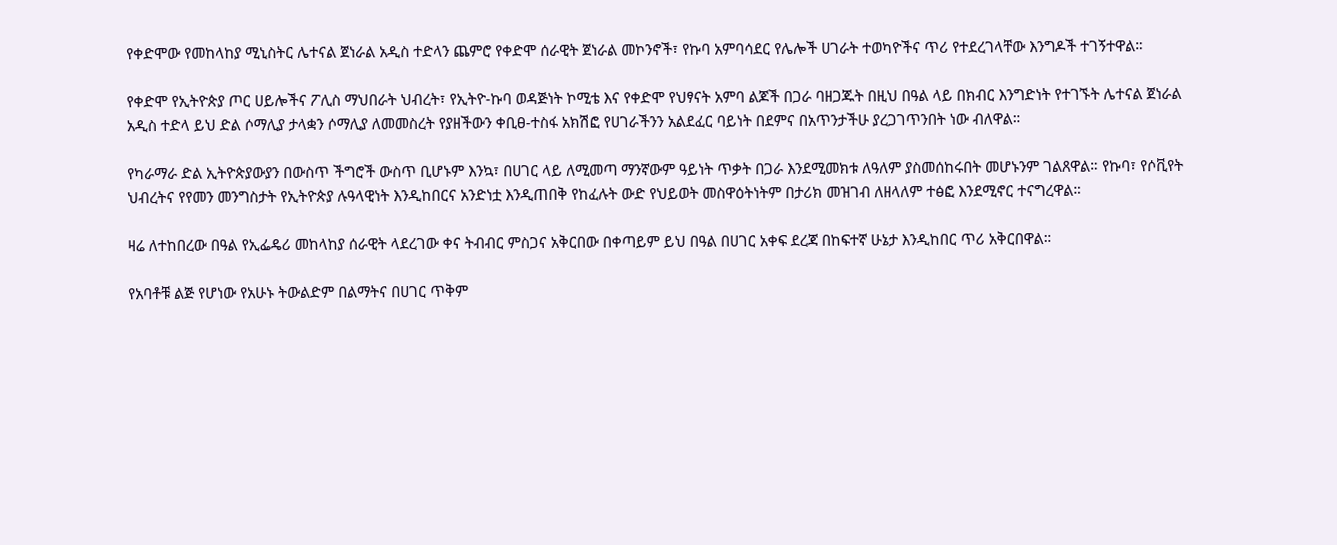የቀድሞው የመከላከያ ሚኒስትር ሌተናል ጀነራል አዲስ ተድላን ጨምሮ የቀድሞ ሰራዊት ጀነራል መኮንኖች፣ የኩባ አምባሳደር የሌሎች ሀገራት ተወካዮችና ጥሪ የተደረገላቸው እንግዶች ተገኝተዋል።

የቀድሞ የኢትዮጵያ ጦር ሀይሎችና ፖሊስ ማህበራት ህብረት፣ የኢትዮ-ኩባ ወዳጅነት ኮሚቴ እና የቀድሞ የህፃናት አምባ ልጆች በጋራ ባዘጋጁት በዚህ በዓል ላይ በክብር እንግድነት የተገኙት ሌተናል ጀነራል አዲስ ተድላ ይህ ድል ሶማሊያ ታላቋን ሶማሊያ ለመመስረት የያዘችውን ቀቢፀ-ተስፋ አክሽፎ የሀገራችንን አልደፈር ባይነት በደምና በአጥንታችሁ ያረጋገጥንበት ነው ብለዋል።

የካራማራ ድል ኢትዮጵያውያን በውስጥ ችግሮች ውስጥ ቢሆኑም እንኳ፣ በሀገር ላይ ለሚመጣ ማንኛውም ዓይነት ጥቃት በጋራ እንደሚመክቱ ለዓለም ያስመሰከሩበት መሆኑንም ገልጸዋል። የኩባ፣ የሶቪየት ህብረትና የየመን መንግስታት የኢትዮጵያ ሉዓላዊነት እንዲከበርና አንድነቷ እንዲጠበቅ የከፈሉት ውድ የህይወት መስዋዕትነትም በታሪክ መዝገብ ለዘላለም ተፅፎ እንደሚኖር ተናግረዋል።

ዛሬ ለተከበረው በዓል የኢፌዴሪ መከላከያ ሰራዊት ላደረገው ቀና ትብብር ምስጋና አቅርበው በቀጣይም ይህ በዓል በሀገር አቀፍ ደረጃ በከፍተኛ ሁኔታ እንዲከበር ጥሪ አቅርበዋል።

የአባቶቹ ልጅ የሆነው የአሁኑ ትውልድም በልማትና በሀገር ጥቅም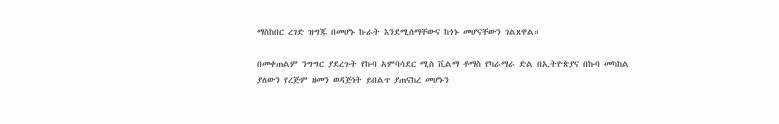ማስከበር ረገድ ዝግጁ በመሆኑ ኩራት እንደሚሰማቸውና ከጎኑ መሆናቸውን ገልጸዋል።

በመቀጠልም ንግግር ያደረጉት የኩባ አምባሳደር ሚስ ቪልማ ቶማስ የካራማራ ድል በኢትዮጵያና በኩባ መካከል ያለውን የረጅም ዘመን ወዳጅነት ይበልጥ ያጠናከረ መሆኑን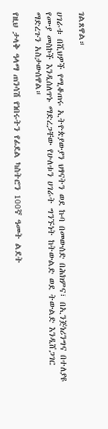ገልጸዋል።

ሀገራቱ በሺህዎች የሚቆጠሩ ኢትዮጵያውያን ህፃናትን ወደ ኩባ በመውሰድ በሕክምና፣ በኢንጅነሪንግና በተለያዩ የሙያ መስኮች እንዲሰለጥኑ ማድረጋቸው የሁለቱን ሀገራት ግንኙነት ከትውልድ ወደ ትውልድ እንዲሸጋገር ማድረጉን አስታውሰዋል።

የዚህ ታላቅ ዓላማ ጠንሳሽ የነበሩትን የፊደል ካስትሮን 100ኛ ዓመት ልደት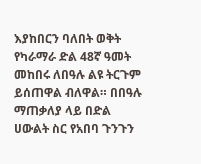እያከበርን ባለበት ወቅት የካራማራ ድል 48ኛ ዓመት መከበሩ ለበዓሉ ልዩ ትርጉም ይሰጠዋል ብለዋል። በበዓሉ ማጠቃለያ ላይ በድል ሀውልት ስር የአበባ ጉንጉን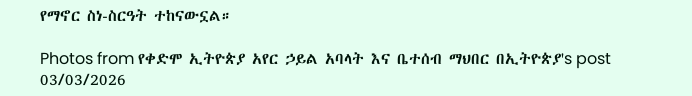የማኖር ስነ-ስርዓት ተከናውኗል።

Photos from የቀድሞ ኢትዮጵያ አየር ኃይል አባላት እና ቤተሰብ ማህበር በኢትዮጵያ's post 03/03/2026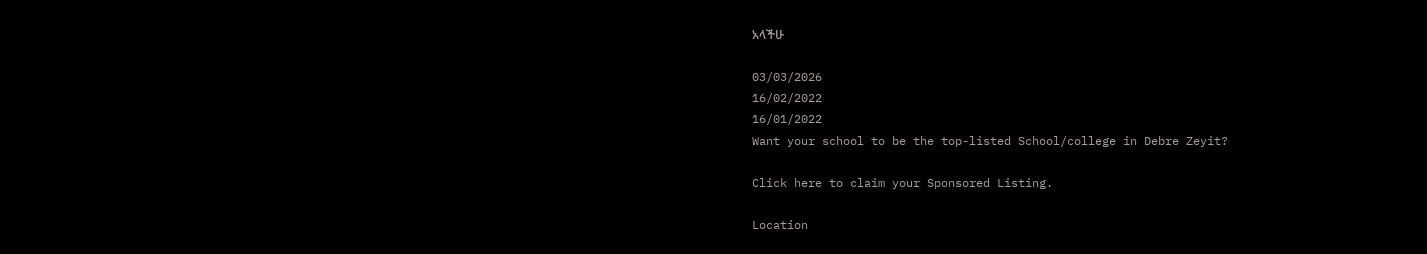አላችሁ

03/03/2026
16/02/2022
16/01/2022
Want your school to be the top-listed School/college in Debre Zeyit?

Click here to claim your Sponsored Listing.

Location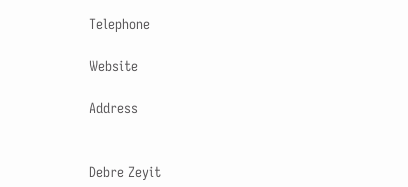Telephone

Website

Address


Debre Zeyit